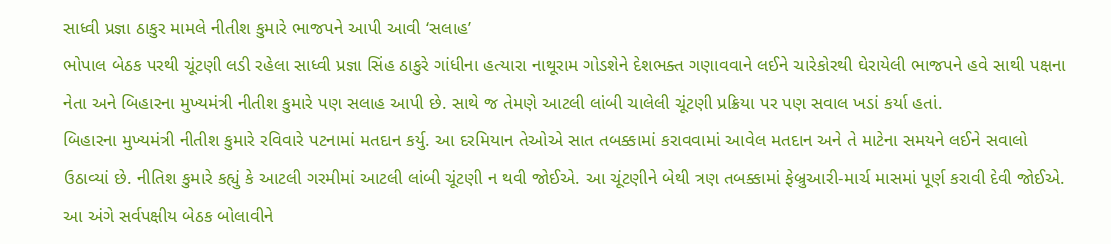સાધ્વી પ્રજ્ઞા ઠાકુર મામલે નીતીશ કુમારે ભાજપને આપી આવી ‘સલાહ’
ભોપાલ બેઠક પરથી ચૂંટણી લડી રહેલા સાધ્વી પ્રજ્ઞા સિંહ ઠાકુરે ગાંધીના હત્યારા નાથૂરામ ગોડશેને દેશભક્ત ગણાવવાને લઈને ચારેકોરથી ઘેરાયેલી ભાજપને હવે સાથી પક્ષના નેતા અને બિહારના મુખ્યમંત્રી નીતીશ કુમારે પણ સલાહ આપી છે. સાથે જ તેમણે આટલી લાંબી ચાલેલી ચૂંટણી પ્રક્રિયા પર પણ સવાલ ખડાં કર્યા હતાં.
બિહારના મુખ્યમંત્રી નીતીશ કુમારે રવિવારે પટનામાં મતદાન કર્યુ. આ દરમિયાન તેઓએ સાત તબક્કામાં કરાવવામાં આવેલ મતદાન અને તે માટેના સમયને લઈને સવાલો ઉઠાવ્યાં છે. નીતિશ કુમારે કહ્યું કે આટલી ગરમીમાં આટલી લાંબી ચૂંટણી ન થવી જોઈએ. આ ચૂંટણીને બેથી ત્રણ તબક્કામાં ફેબ્રુઆરી-માર્ચ માસમાં પૂર્ણ કરાવી દેવી જોઈએ. આ અંગે સર્વપક્ષીય બેઠક બોલાવીને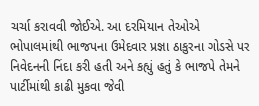ચર્ચા કરાવવી જોઈએ. આ દરમિયાન તેઓએ ભોપાલમાંથી ભાજપના ઉમેદવાર પ્રજ્ઞા ઠાકુરના ગોડસે પર નિવેદનની નિંદા કરી હતી અને કહ્યું હતું કે ભાજપે તેમને પાર્ટીમાંથી કાઢી મુકવા જેવી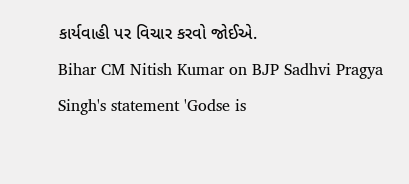કાર્યવાહી પર વિચાર કરવો જોઈએ.
Bihar CM Nitish Kumar on BJP Sadhvi Pragya Singh's statement 'Godse is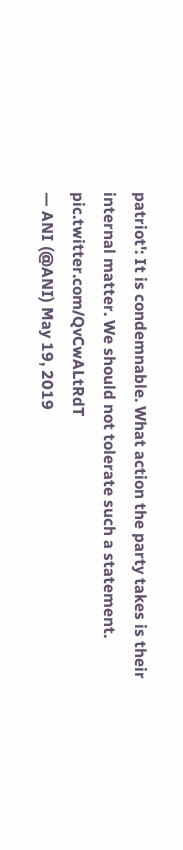patriot': It is condemnable. What action the party takes is their internal matter. We should not tolerate such a statement. pic.twitter.com/QvCwALtRdT
— ANI (@ANI) May 19, 2019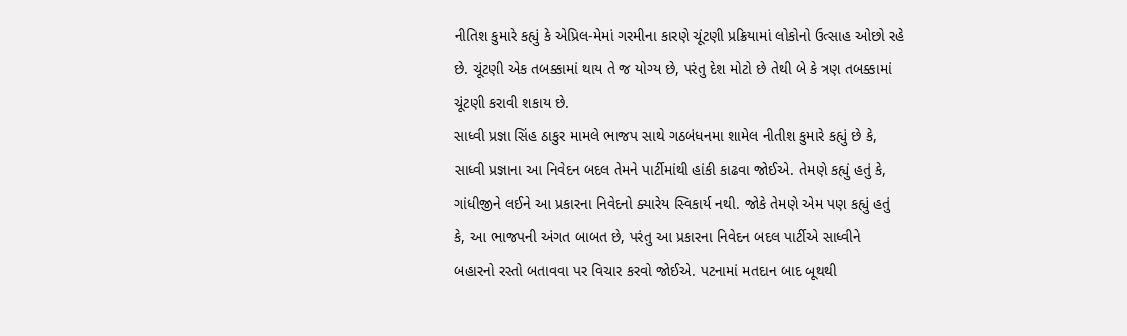નીતિશ કુમારે કહ્યું કે એપ્રિલ-મેમાં ગરમીના કારણે ચૂંટણી પ્રક્રિયામાં લોકોનો ઉત્સાહ ઓછો રહે છે. ચૂંટણી એક તબક્કામાં થાય તે જ યોગ્ય છે, પરંતુ દેશ મોટો છે તેથી બે કે ત્રણ તબક્કામાં ચૂંટણી કરાવી શકાય છે.
સાધ્વી પ્રજ્ઞા સિંહ ઠાકુર મામલે ભાજપ સાથે ગઠબંધનમા શામેલ નીતીશ કુમારે કહ્યું છે કે, સાધ્વી પ્રજ્ઞાના આ નિવેદન બદલ તેમને પાર્ટીમાંથી હાંકી કાઢવા જોઈએ. તેમણે કહ્યું હતું કે, ગાંધીજીને લઈને આ પ્રકારના નિવેદનો ક્યારેય સ્વિકાર્ય નથી. જોકે તેમણે એમ પણ કહ્યું હતું કે, આ ભાજપની અંગત બાબત છે, પરંતુ આ પ્રકારના નિવેદન બદલ પાર્ટીએ સાધ્વીને બહારનો રસ્તો બતાવવા પર વિચાર કરવો જોઈએ. પટનામાં મતદાન બાદ બૂથથી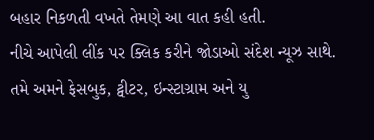બહાર નિકળતી વખતે તેમણે આ વાત કહી હતી.
નીચે આપેલી લીંક પર ક્લિક કરીને જોડાઓ સંદેશ ન્યૂઝ સાથે.
તમે અમને ફેસબુક, ટ્વીટર, ઇન્સ્ટાગ્રામ અને યુ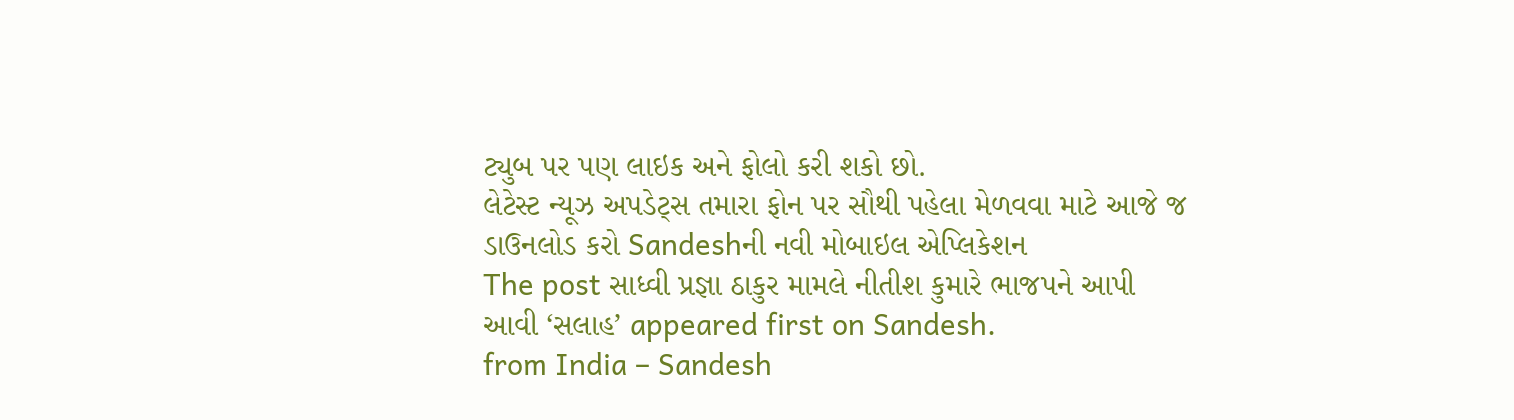ટ્યુબ પર પણ લાઇક અને ફોલો કરી શકો છો.
લેટેસ્ટ ન્યૂઝ અપડેટ્સ તમારા ફોન પર સૌથી પહેલા મેળવવા માટે આજે જ ડાઉનલોડ કરો Sandeshની નવી મોબાઇલ એપ્લિકેશન
The post સાધ્વી પ્રજ્ઞા ઠાકુર મામલે નીતીશ કુમારે ભાજપને આપી આવી ‘સલાહ’ appeared first on Sandesh.
from India – Sandesh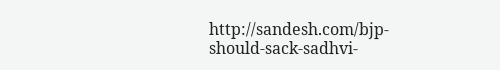http://sandesh.com/bjp-should-sack-sadhvi-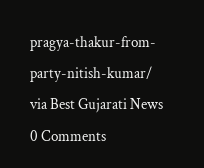pragya-thakur-from-party-nitish-kumar/
via Best Gujarati News
0 Comments